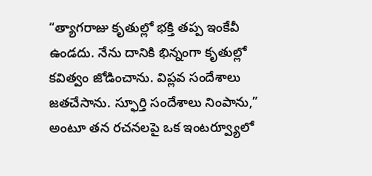“త్యాగరాజు కృతుల్లో భక్తి తప్ప ఇంకేవీ ఉండదు. నేను దానికి భిన్నంగా కృతుల్లో కవిత్వం జోడించాను. విప్లవ సందేశాలు జతచేసాను. స్ఫూర్తి సందేశాలు నింపాను,” అంటూ తన రచనలపై ఒక ఇంటర్వ్యూలో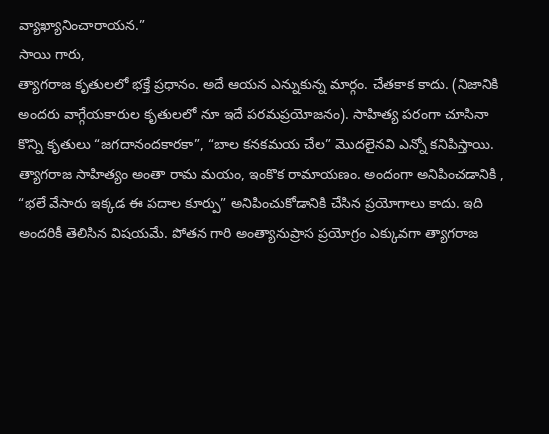వ్యాఖ్యానించారాయన.”
సాయి గారు,
త్యాగరాజ కృతులలో భక్తే ప్రధానం. అదే ఆయన ఎన్నుకున్న మార్గం. చేతకాక కాదు. (నిజానికి అందరు వాగ్గేయకారుల కృతులలో నూ ఇదే పరమప్రయోజనం). సాహిత్య పరంగా చూసినా కొన్ని కృతులు “జగదానందకారకా”, “బాల కనకమయ చేల” మొదలైనవి ఎన్నో కనిపిస్తాయి. త్యాగరాజ సాహిత్యం అంతా రామ మయం, ఇంకొక రామాయణం. అందంగా అనిపించడానికి , “భలే వేసారు ఇక్కడ ఈ పదాల కూర్పు” అనిపించుకోడానికి చేసిన ప్రయోగాలు కాదు. ఇది అందరికీ తెలిసిన విషయమే. పోతన గారి అంత్యానుప్రాస ప్రయోగ్రం ఎక్కువగా త్యాగరాజ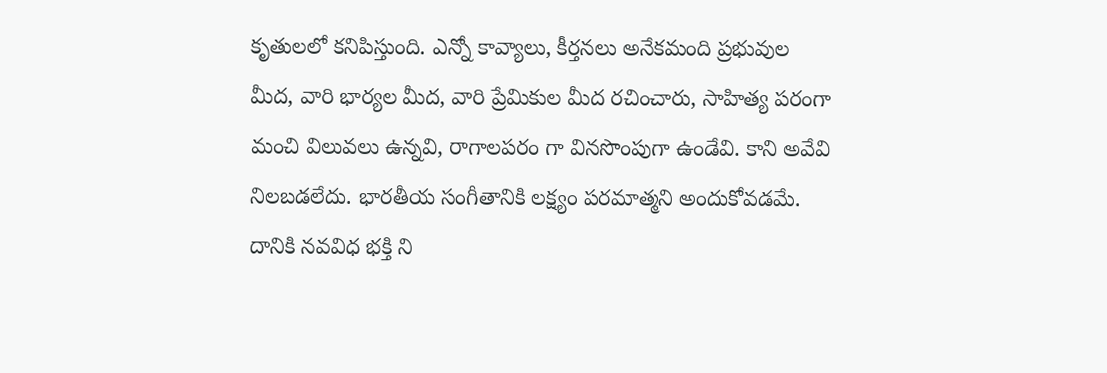కృతులలో కనిపిస్తుంది. ఎన్నో కావ్యాలు, కీర్తనలు అనేకమంది ప్రభువుల మీద, వారి భార్యల మీద, వారి ప్రేమికుల మీద రచించారు, సాహిత్య పరంగా మంచి విలువలు ఉన్నవి, రాగాలపరం గా వినసొంపుగా ఉండేవి. కాని అవేవి నిలబడలేదు. భారతీయ సంగీతానికి లక్ష్యం పరమాత్మని అందుకోవడమే. దానికి నవవిధ భక్తి ని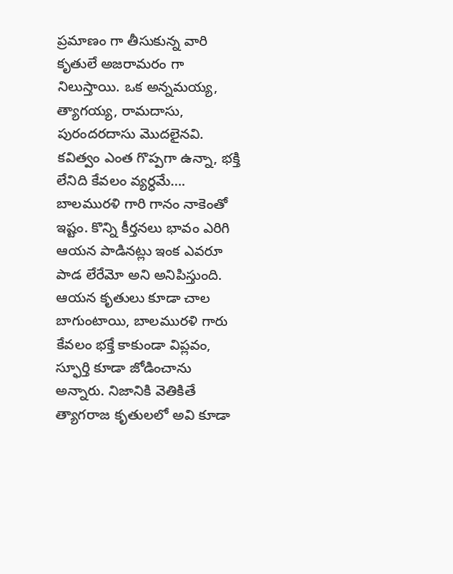ప్రమాణం గా తీసుకున్న వారి కృతులే అజరామరం గా నిలుస్తాయి. ఒక అన్నమయ్య, త్యాగయ్య, రామదాసు, పురందరదాసు మొదలైనవి. కవిత్వం ఎంత గొప్పగా ఉన్నా, భక్తి లేనిది కేవలం వ్యర్ధమే….
బాలమురళి గారి గానం నాకెంతో ఇష్టం. కొన్ని కీర్తనలు భావం ఎరిగి ఆయన పాడినట్లు ఇంక ఎవరూ పాడ లేరేమో అని అనిపిస్తుంది. ఆయన కృతులు కూడా చాల బాగుంటాయి, బాలమురళి గారు కేవలం భక్తే కాకుండా విప్లవం, స్ఫూర్తి కూడా జోడించాను అన్నారు. నిజానికి వెతికితే త్యాగరాజ కృతులలో అవి కూడా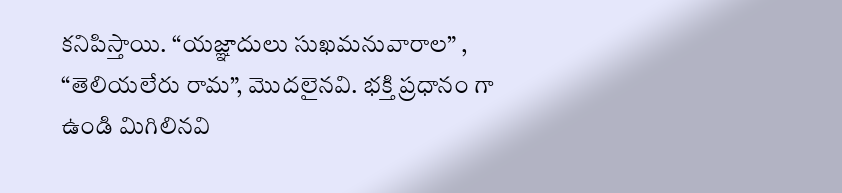కనిపిస్తాయి. “యజ్ఞాదులు సుఖమనువారాల” , “తెలియలేరు రామ”, మొదలైనవి. భక్తి ప్రధానం గా ఉండి మిగిలినవి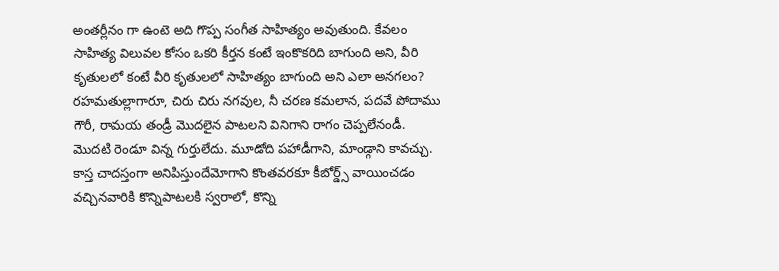అంతర్లీనం గా ఉంటె అది గొప్ప సంగీత సాహిత్యం అవుతుంది. కేవలం సాహిత్య విలువల కోసం ఒకరి కీర్తన కంటే ఇంకొకరిది బాగుంది అని, వీరి కృతులలో కంటే వీరి కృతులలో సాహిత్యం బాగుంది అని ఎలా అనగలం?
రహమతుల్లాగారూ, చిరు చిరు నగవుల, నీ చరణ కమలాన, పదవే పోదాము గౌరీ, రామయ తండ్రీ మొదలైన పాటలని వినిగాని రాగం చెప్పలేనండీ. మొదటి రెండూ విన్న గుర్తులేదు. మూడోది పహాడీగాని, మాండ్గాని కావచ్చు.
కాస్త చాదస్తంగా అనిపిస్తుందేమోగాని కొంతవరకూ కీబోర్డ్స్ వాయించడం వచ్చినవారికి కొన్నిపాటలకి స్వరాలో, కొన్ని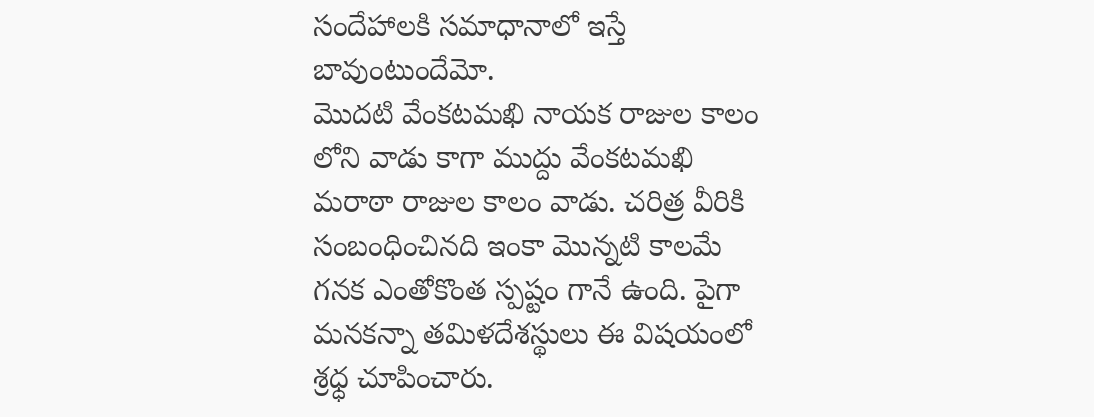సందేహాలకి సమాధానాలో ఇస్తే బావుంటుందేమో.
మొదటి వేంకటమఖి నాయక రాజుల కాలం లోని వాడు కాగా ముద్దు వేంకటమఖి మరాఠా రాజుల కాలం వాడు. చరిత్ర వీరికి సంబంధించినది ఇంకా మొన్నటి కాలమే గనక ఎంతోకొంత స్పష్టం గానే ఉంది. పైగా మనకన్నా తమిళదేశస్థులు ఈ విషయంలో శ్రధ్ధ చూపించారు.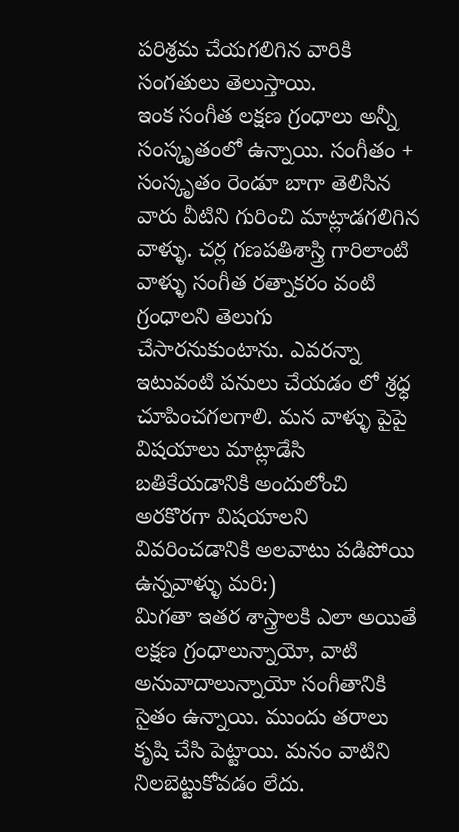పరిశ్రమ చేయగలిగిన వారికి సంగతులు తెలుస్తాయి.
ఇంక సంగీత లక్షణ గ్రంధాలు అన్నీ సంస్కృతంలో ఉన్నాయి. సంగీతం + సంస్కృతం రెండూ బాగా తెలిసిన వారు వీటిని గురించి మాట్లాడగలిగిన వాళ్ళు. చర్ల గణపతిశాస్త్రి గారిలాంటి వాళ్ళు సంగీత రత్నాకరం వంటి గ్రంధాలని తెలుగు చేసారనుకుంటాను. ఎవరన్నా ఇటువంటి పనులు చేయడం లో శ్రధ్ధ చూపించగలగాలి. మన వాళ్ళు పైపై విషయాలు మాట్లాడేసి బతికేయడానికి అందులోంచి అరకొరగా విషయాలని వివరించడానికి అలవాటు పడిపోయి ఉన్నవాళ్ళు మరి:)
మిగతా ఇతర శాస్త్రాలకి ఎలా అయితే లక్షణ గ్రంధాలున్నాయో, వాటి అనువాదాలున్నాయో సంగీతానికి సైతం ఉన్నాయి. ముందు తరాలు కృషి చేసి పెట్టాయి. మనం వాటిని నిలబెట్టుకోవడం లేదు.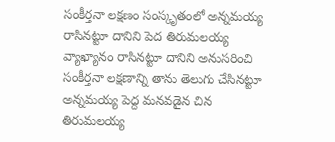సంకీర్తనా లక్షణం సంస్కృతంలో అన్నమయ్య రాసినట్టూ దానిని పెద తిరుమలయ్య వ్యాఖ్యానం రాసినట్టూ దానిని అనుసరించి సంకీర్తనా లక్షణాన్ని తాను తెలుగు చేసినట్టూ అన్నమయ్య పెద్ద మనవడైన చిన తిరుమలయ్య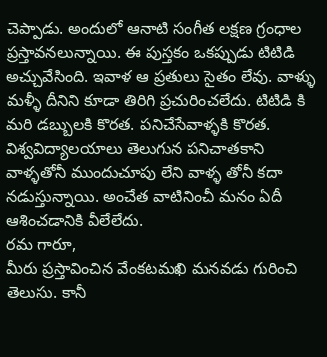చెప్పాడు. అందులో ఆనాటి సంగీత లక్షణ గ్రంధాల ప్రస్తావనలున్నాయి. ఈ పుస్తకం ఒకప్పుడు టిటిడి అచ్చువేసింది. ఇవాళ ఆ ప్రతులు సైతం లేవు. వాళ్ళు మళ్ళీ దీనిని కూడా తిరిగి ప్రచురించలేదు. టిటిడి కి మరి డబ్బులకి కొరత. పనిచేసేవాళ్ళకి కొరత. విశ్వవిద్యాలయాలు తెలుగున పనిచాతకాని వాళ్ళతోనీ ముందుచూపు లేని వాళ్ళ తోనీ కదా నడుస్తున్నాయి. అంచేత వాటినించీ మనం ఏదీ ఆశించడానికి వీలేలేదు.
రమ గారూ,
మీరు ప్రస్తావించిన వేంకటమఖి మనవడు గురించి తెలుసు. కానీ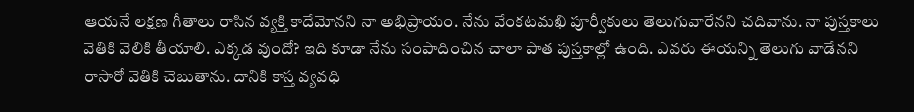ఆయనే లక్షణ గీతాలు రాసిన వ్యక్తి కాదేమోనని నా అభిప్రాయం. నేను వేంకటమఖి పూర్వీకులు తెలుగువారేనని చదివాను. నా పుస్తకాలు వెతికి వెలికి తీయాలి. ఎక్కడ వుందో? ఇది కూడా నేను సంపాదించిన చాలా పాత పుస్తకాల్లో ఉంది. ఎవరు ఈయన్ని తెలుగు వాడేనని రాసారో వెతికి చెబుతాను. దానికి కాస్త వ్యవధి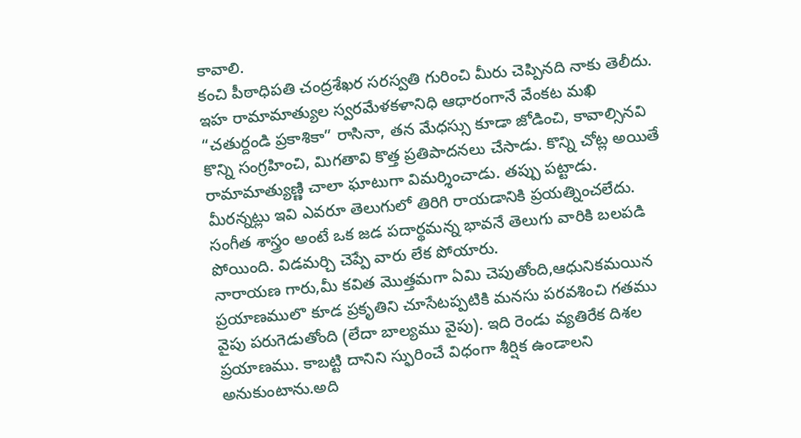కావాలి.
కంచి పీఠాధిపతి చంద్రశేఖర సరస్వతి గురించి మీరు చెప్పినది నాకు తెలీదు. ఇహ రామామాత్యుల స్వరమేళకళానిధి ఆధారంగానే వేంకట మఖి “చతుర్దండి ప్రకాశికా” రాసినా, తన మేధస్సు కూడా జోడించి, కావాల్సినవి కొన్ని సంగ్రహించి, మిగతావి కొత్త ప్రతిపాదనలు చేసాడు. కొన్ని చోట్ల అయితే రామామాత్యుణ్ణి చాలా ఘాటుగా విమర్శించాడు. తప్పు పట్టాడు. మీరన్నట్లు ఇవి ఎవరూ తెలుగులో తిరిగి రాయడానికి ప్రయత్నించలేదు. సంగీత శాస్త్రం అంటే ఒక జడ పదార్థమన్న భావనే తెలుగు వారికి బలపడి పోయింది. విడమర్చి చెప్పే వారు లేక పోయారు.
నారాయణ గారు,మీ కవిత మొత్తమగా ఏమి చెపుతోంది,ఆధునికమయిన ప్రయాణములొ కూడ ప్రకృతిని చూసేటప్పటికి మనసు పరవశించి గతము వైపు పరుగెడుతోంది (లేదా బాల్యము వైపు). ఇది రెండు వ్యతిరేక దిశల ప్రయాణము. కాబట్టి దానిని స్ఫురించే విధంగా శీర్షిక ఉండాలని అనుకుంటాను.అది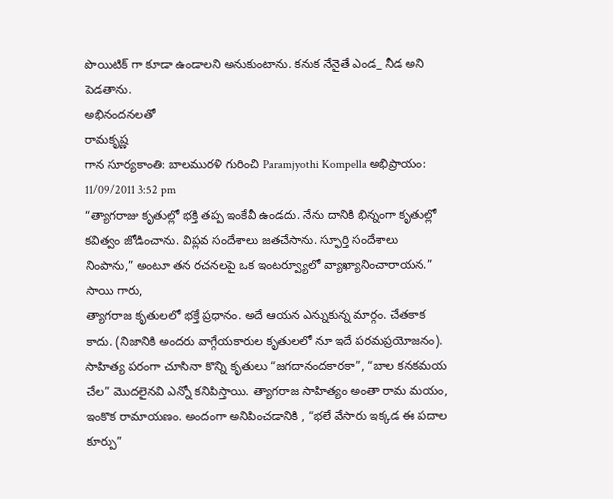పొయిటిక్ గా కూడా ఉండాలని అనుకుంటాను. కనుక నేనైతే ఎండ_ నీడ అని పెడతాను.
అభినందనలతో
రామకృష్ణ
గాన సూర్యకాంతి: బాలమురళి గురించి Paramjyothi Kompella అభిప్రాయం:
11/09/2011 3:52 pm
“త్యాగరాజు కృతుల్లో భక్తి తప్ప ఇంకేవీ ఉండదు. నేను దానికి భిన్నంగా కృతుల్లో కవిత్వం జోడించాను. విప్లవ సందేశాలు జతచేసాను. స్ఫూర్తి సందేశాలు నింపాను,” అంటూ తన రచనలపై ఒక ఇంటర్వ్యూలో వ్యాఖ్యానించారాయన.”
సాయి గారు,
త్యాగరాజ కృతులలో భక్తే ప్రధానం. అదే ఆయన ఎన్నుకున్న మార్గం. చేతకాక కాదు. (నిజానికి అందరు వాగ్గేయకారుల కృతులలో నూ ఇదే పరమప్రయోజనం). సాహిత్య పరంగా చూసినా కొన్ని కృతులు “జగదానందకారకా”, “బాల కనకమయ చేల” మొదలైనవి ఎన్నో కనిపిస్తాయి. త్యాగరాజ సాహిత్యం అంతా రామ మయం, ఇంకొక రామాయణం. అందంగా అనిపించడానికి , “భలే వేసారు ఇక్కడ ఈ పదాల కూర్పు”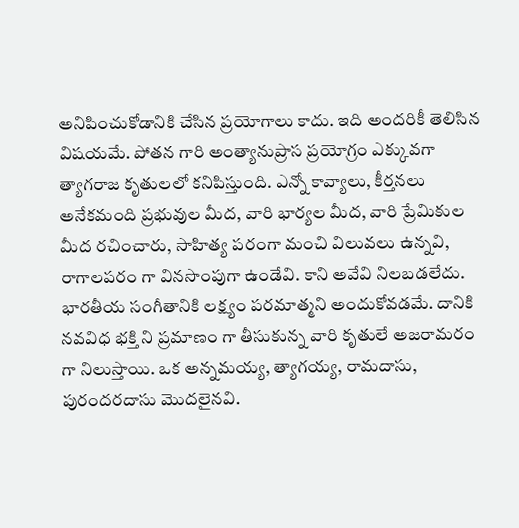అనిపించుకోడానికి చేసిన ప్రయోగాలు కాదు. ఇది అందరికీ తెలిసిన విషయమే. పోతన గారి అంత్యానుప్రాస ప్రయోగ్రం ఎక్కువగా త్యాగరాజ కృతులలో కనిపిస్తుంది. ఎన్నో కావ్యాలు, కీర్తనలు అనేకమంది ప్రభువుల మీద, వారి భార్యల మీద, వారి ప్రేమికుల మీద రచించారు, సాహిత్య పరంగా మంచి విలువలు ఉన్నవి, రాగాలపరం గా వినసొంపుగా ఉండేవి. కాని అవేవి నిలబడలేదు. భారతీయ సంగీతానికి లక్ష్యం పరమాత్మని అందుకోవడమే. దానికి నవవిధ భక్తి ని ప్రమాణం గా తీసుకున్న వారి కృతులే అజరామరం గా నిలుస్తాయి. ఒక అన్నమయ్య, త్యాగయ్య, రామదాసు, పురందరదాసు మొదలైనవి.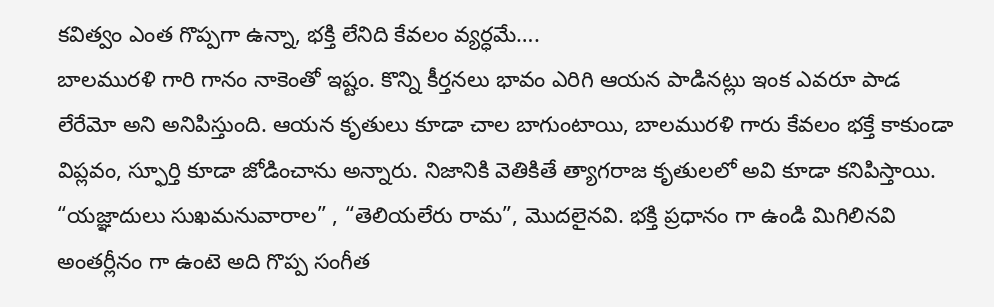కవిత్వం ఎంత గొప్పగా ఉన్నా, భక్తి లేనిది కేవలం వ్యర్ధమే….
బాలమురళి గారి గానం నాకెంతో ఇష్టం. కొన్ని కీర్తనలు భావం ఎరిగి ఆయన పాడినట్లు ఇంక ఎవరూ పాడ లేరేమో అని అనిపిస్తుంది. ఆయన కృతులు కూడా చాల బాగుంటాయి, బాలమురళి గారు కేవలం భక్తే కాకుండా విప్లవం, స్ఫూర్తి కూడా జోడించాను అన్నారు. నిజానికి వెతికితే త్యాగరాజ కృతులలో అవి కూడా కనిపిస్తాయి. “యజ్ఞాదులు సుఖమనువారాల” , “తెలియలేరు రామ”, మొదలైనవి. భక్తి ప్రధానం గా ఉండి మిగిలినవి అంతర్లీనం గా ఉంటె అది గొప్ప సంగీత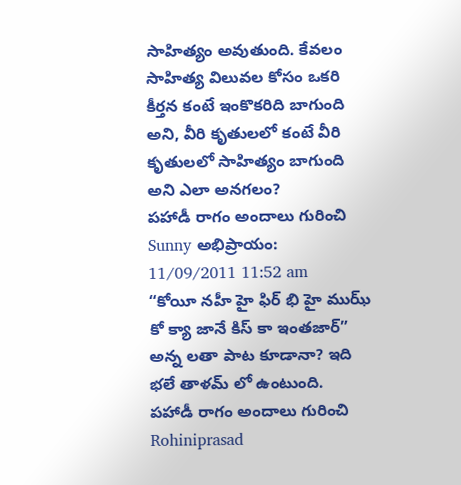సాహిత్యం అవుతుంది. కేవలం సాహిత్య విలువల కోసం ఒకరి కీర్తన కంటే ఇంకొకరిది బాగుంది అని, వీరి కృతులలో కంటే వీరి కృతులలో సాహిత్యం బాగుంది అని ఎలా అనగలం?
పహాడీ రాగం అందాలు గురించి Sunny అభిప్రాయం:
11/09/2011 11:52 am
“కోయీ నహీ హై ఫిర్ భి హై ముఝ్ కో క్యా జానే కిస్ కా ఇంతజార్” అన్న లతా పాట కూడానా? ఇది భలే తాళమ్ లో ఉంటుంది.
పహాడీ రాగం అందాలు గురించి Rohiniprasad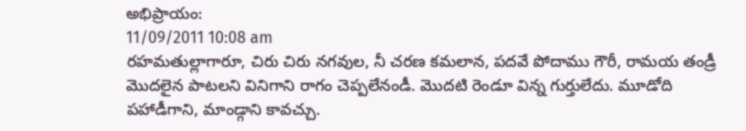అభిప్రాయం:
11/09/2011 10:08 am
రహమతుల్లాగారూ, చిరు చిరు నగవుల, నీ చరణ కమలాన, పదవే పోదాము గౌరీ, రామయ తండ్రీ మొదలైన పాటలని వినిగాని రాగం చెప్పలేనండీ. మొదటి రెండూ విన్న గుర్తులేదు. మూడోది పహాడీగాని, మాండ్గాని కావచ్చు.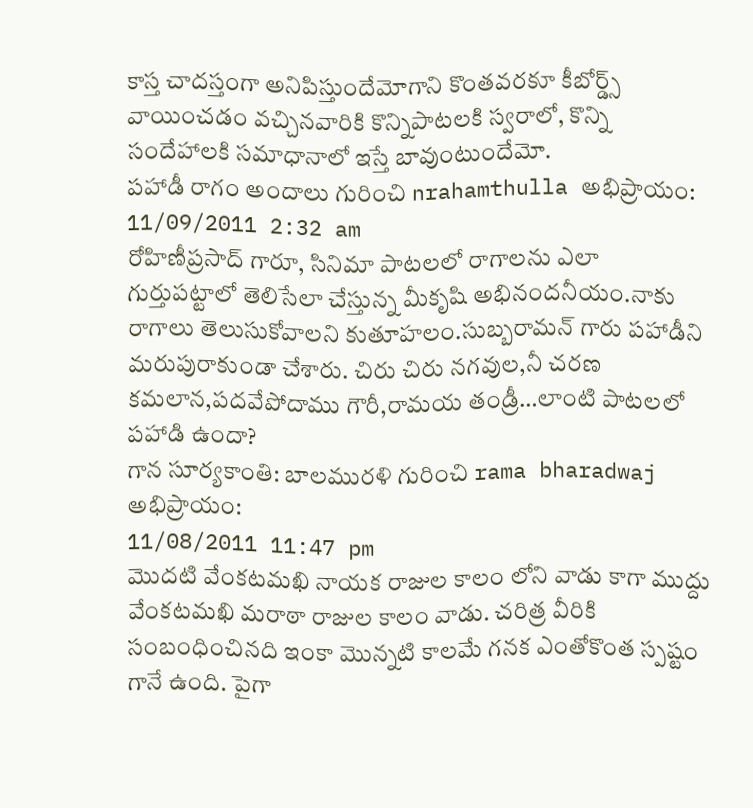కాస్త చాదస్తంగా అనిపిస్తుందేమోగాని కొంతవరకూ కీబోర్డ్స్ వాయించడం వచ్చినవారికి కొన్నిపాటలకి స్వరాలో, కొన్ని సందేహాలకి సమాధానాలో ఇస్తే బావుంటుందేమో.
పహాడీ రాగం అందాలు గురించి nrahamthulla అభిప్రాయం:
11/09/2011 2:32 am
రోహిణీప్రసాద్ గారూ, సినిమా పాటలలో రాగాలను ఎలా గుర్తుపట్టాలో తెలిసేలా చేస్తున్న మీకృషి అభినందనీయం.నాకు రాగాలు తెలుసుకోవాలని కుతూహలం.సుబ్బరామన్ గారు పహాడీని మరుపురాకుండా చేశారు. చిరు చిరు నగవుల,నీ చరణ కమలాన,పదవేపోదాము గౌరీ,రామయ తండ్రీ…లాంటి పాటలలో పహాడి ఉందా?
గాన సూర్యకాంతి: బాలమురళి గురించి rama bharadwaj అభిప్రాయం:
11/08/2011 11:47 pm
మొదటి వేంకటమఖి నాయక రాజుల కాలం లోని వాడు కాగా ముద్దు వేంకటమఖి మరాఠా రాజుల కాలం వాడు. చరిత్ర వీరికి సంబంధించినది ఇంకా మొన్నటి కాలమే గనక ఎంతోకొంత స్పష్టం గానే ఉంది. పైగా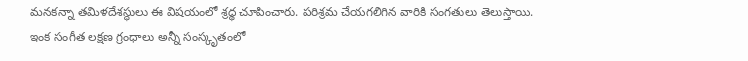మనకన్నా తమిళదేశస్థులు ఈ విషయంలో శ్రధ్ధ చూపించారు. పరిశ్రమ చేయగలిగిన వారికి సంగతులు తెలుస్తాయి.
ఇంక సంగీత లక్షణ గ్రంధాలు అన్నీ సంస్కృతంలో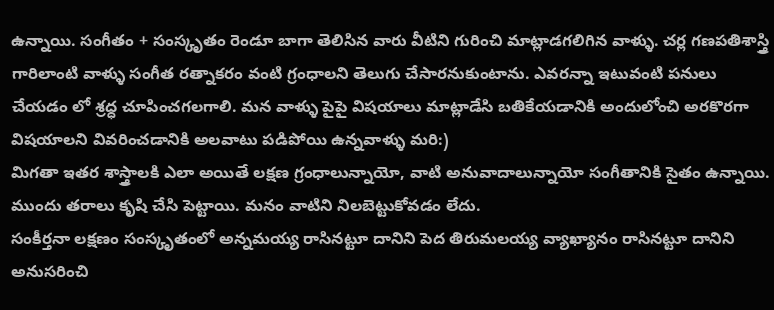ఉన్నాయి. సంగీతం + సంస్కృతం రెండూ బాగా తెలిసిన వారు వీటిని గురించి మాట్లాడగలిగిన వాళ్ళు. చర్ల గణపతిశాస్త్రి గారిలాంటి వాళ్ళు సంగీత రత్నాకరం వంటి గ్రంధాలని తెలుగు చేసారనుకుంటాను. ఎవరన్నా ఇటువంటి పనులు చేయడం లో శ్రధ్ధ చూపించగలగాలి. మన వాళ్ళు పైపై విషయాలు మాట్లాడేసి బతికేయడానికి అందులోంచి అరకొరగా విషయాలని వివరించడానికి అలవాటు పడిపోయి ఉన్నవాళ్ళు మరి:)
మిగతా ఇతర శాస్త్రాలకి ఎలా అయితే లక్షణ గ్రంధాలున్నాయో, వాటి అనువాదాలున్నాయో సంగీతానికి సైతం ఉన్నాయి. ముందు తరాలు కృషి చేసి పెట్టాయి. మనం వాటిని నిలబెట్టుకోవడం లేదు.
సంకీర్తనా లక్షణం సంస్కృతంలో అన్నమయ్య రాసినట్టూ దానిని పెద తిరుమలయ్య వ్యాఖ్యానం రాసినట్టూ దానిని అనుసరించి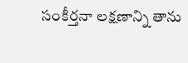సంకీర్తనా లక్షణాన్ని తాను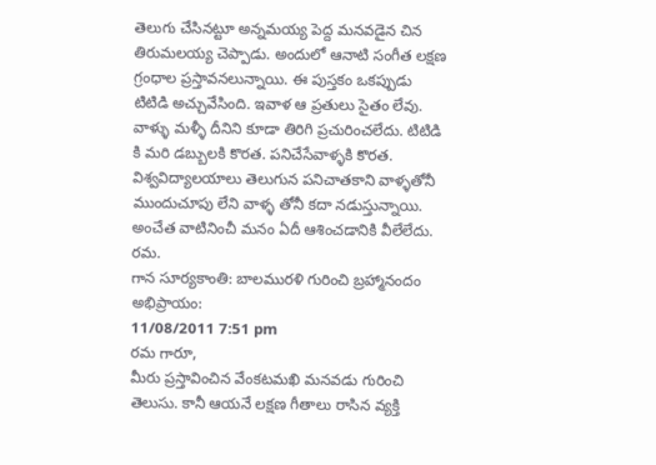తెలుగు చేసినట్టూ అన్నమయ్య పెద్ద మనవడైన చిన తిరుమలయ్య చెప్పాడు. అందులో ఆనాటి సంగీత లక్షణ గ్రంధాల ప్రస్తావనలున్నాయి. ఈ పుస్తకం ఒకప్పుడు టిటిడి అచ్చువేసింది. ఇవాళ ఆ ప్రతులు సైతం లేవు. వాళ్ళు మళ్ళీ దీనిని కూడా తిరిగి ప్రచురించలేదు. టిటిడి కి మరి డబ్బులకి కొరత. పనిచేసేవాళ్ళకి కొరత. విశ్వవిద్యాలయాలు తెలుగున పనిచాతకాని వాళ్ళతోనీ ముందుచూపు లేని వాళ్ళ తోనీ కదా నడుస్తున్నాయి. అంచేత వాటినించీ మనం ఏదీ ఆశించడానికి వీలేలేదు.
రమ.
గాన సూర్యకాంతి: బాలమురళి గురించి బ్రహ్మానందం అభిప్రాయం:
11/08/2011 7:51 pm
రమ గారూ,
మీరు ప్రస్తావించిన వేంకటమఖి మనవడు గురించి తెలుసు. కానీ ఆయనే లక్షణ గీతాలు రాసిన వ్యక్తి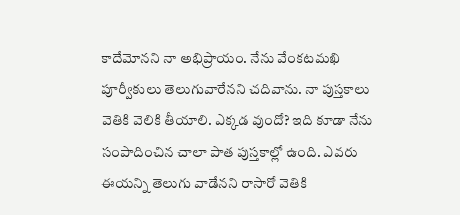కాదేమోనని నా అభిప్రాయం. నేను వేంకటమఖి పూర్వీకులు తెలుగువారేనని చదివాను. నా పుస్తకాలు వెతికి వెలికి తీయాలి. ఎక్కడ వుందో? ఇది కూడా నేను సంపాదించిన చాలా పాత పుస్తకాల్లో ఉంది. ఎవరు ఈయన్ని తెలుగు వాడేనని రాసారో వెతికి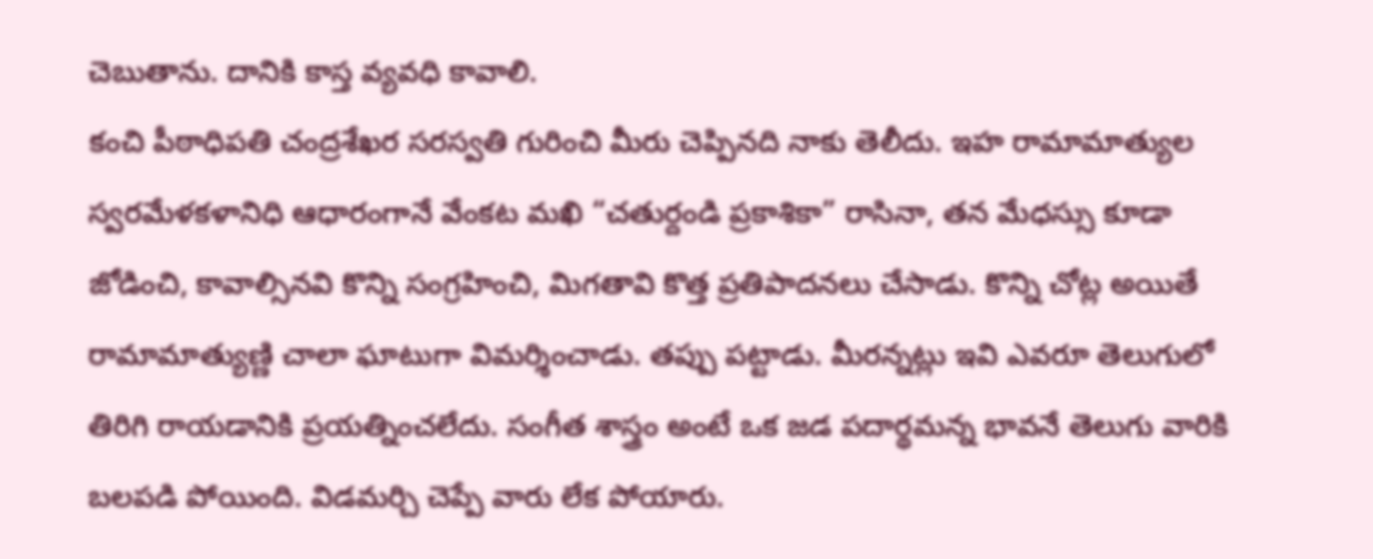చెబుతాను. దానికి కాస్త వ్యవధి కావాలి.
కంచి పీఠాధిపతి చంద్రశేఖర సరస్వతి గురించి మీరు చెప్పినది నాకు తెలీదు. ఇహ రామామాత్యుల స్వరమేళకళానిధి ఆధారంగానే వేంకట మఖి “చతుర్దండి ప్రకాశికా” రాసినా, తన మేధస్సు కూడా జోడించి, కావాల్సినవి కొన్ని సంగ్రహించి, మిగతావి కొత్త ప్రతిపాదనలు చేసాడు. కొన్ని చోట్ల అయితే రామామాత్యుణ్ణి చాలా ఘాటుగా విమర్శించాడు. తప్పు పట్టాడు. మీరన్నట్లు ఇవి ఎవరూ తెలుగులో తిరిగి రాయడానికి ప్రయత్నించలేదు. సంగీత శాస్త్రం అంటే ఒక జడ పదార్థమన్న భావనే తెలుగు వారికి బలపడి పోయింది. విడమర్చి చెప్పే వారు లేక పోయారు.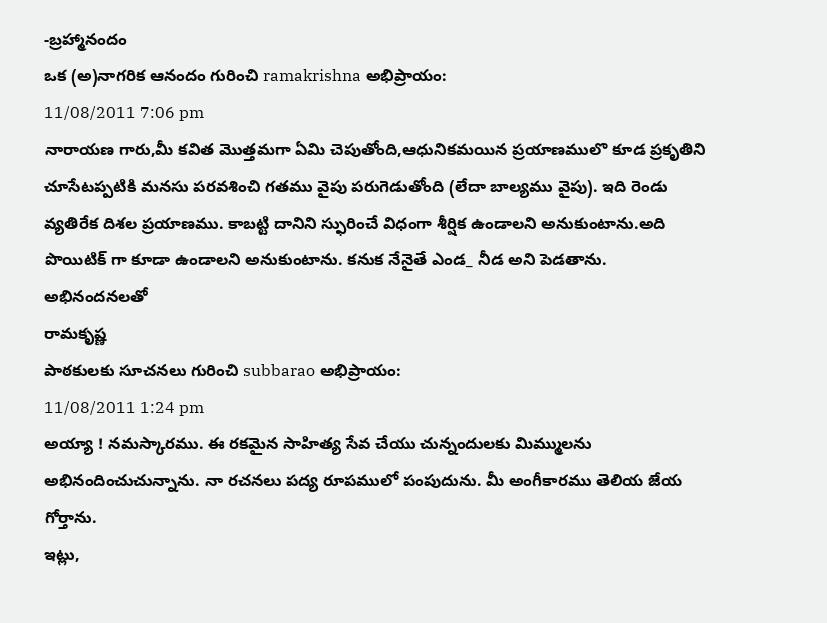-బ్రహ్మానందం
ఒక (అ)నాగరిక ఆనందం గురించి ramakrishna అభిప్రాయం:
11/08/2011 7:06 pm
నారాయణ గారు,మీ కవిత మొత్తమగా ఏమి చెపుతోంది,ఆధునికమయిన ప్రయాణములొ కూడ ప్రకృతిని చూసేటప్పటికి మనసు పరవశించి గతము వైపు పరుగెడుతోంది (లేదా బాల్యము వైపు). ఇది రెండు వ్యతిరేక దిశల ప్రయాణము. కాబట్టి దానిని స్ఫురించే విధంగా శీర్షిక ఉండాలని అనుకుంటాను.అది పొయిటిక్ గా కూడా ఉండాలని అనుకుంటాను. కనుక నేనైతే ఎండ_ నీడ అని పెడతాను.
అభినందనలతో
రామకృష్ణ
పాఠకులకు సూచనలు గురించి subbarao అభిప్రాయం:
11/08/2011 1:24 pm
అయ్యా ! నమస్కారము. ఈ రకమైన సాహిత్య సేవ చేయు చున్నందులకు మిమ్ములను అభినందించుచున్నాను. నా రచనలు పద్య రూపములో పంపుదును. మీ అంగీకారము తెలియ జేయ గోర్తాను.
ఇట్లు,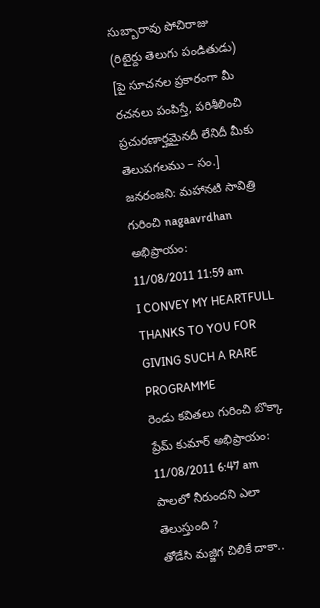సుబ్బారావు పోచిరాజు
(రిటైర్దు తెలుగు పండితుడు)
[పై సూచనల ప్రకారంగా మీ రచనలు పంపిస్తే, పరిశీలించి ప్రచురణార్హమైనదీ లేనిదీ మీకు తెలుపగలము – సం.]
జనరంజని: మహానటి సావిత్రి గురించి nagaavrdhan అభిప్రాయం:
11/08/2011 11:59 am
I CONVEY MY HEARTFULL THANKS TO YOU FOR GIVING SUCH A RARE PROGRAMME
రెండు కవితలు గురించి బొక్కా ప్రేమ్ కుమార్ అభిప్రాయం:
11/08/2011 6:47 am
పాలలో నీరుందని ఎలా తెలుస్తుంది ?
తోడేసి మజ్జిగ చిలికే దాకా..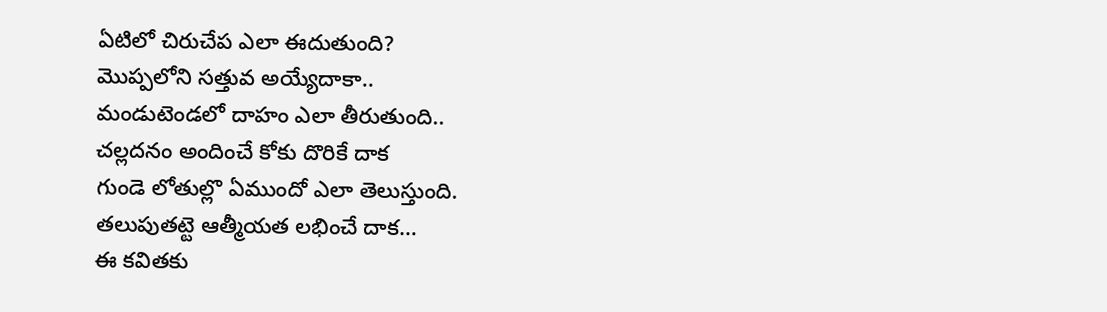ఏటిలో చిరుచేప ఎలా ఈదుతుంది?
మొప్పలోని సత్తువ అయ్యేదాకా..
మండుటెండలో దాహం ఎలా తీరుతుంది..
చల్లదనం అందించే కోకు దొరికే దాక
గుండె లోతుల్లొ ఏముందో ఎలా తెలుస్తుంది.
తలుపుతట్టె ఆత్మీయత లభించే దాక…
ఈ కవితకు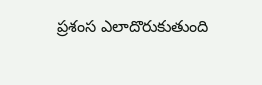ప్రశంస ఎలాదొరుకుతుంది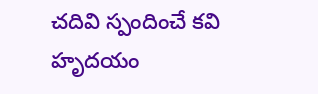చదివి స్పందించే కవి హృదయం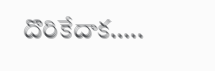దొరికేదాక…..